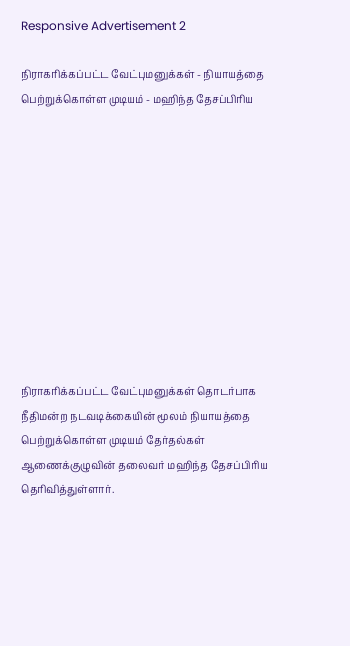Responsive Advertisement 2

நிராகரிக்கப்பட்ட வேட்புமனுக்கள் - நியாயத்தை பெற்றுக்கொள்ள முடியம் - மஹிந்த தேசப்பிரிய











நிராகரிக்கப்பட்ட வேட்புமனுக்கள் தொடர்பாக நீதிமன்ற நடவடிக்கையின் மூலம் நியாயத்தை பெற்றுக்கொள்ள முடியம் தேர்தல்கள் ஆணைக்குழுவின் தலைவர் மஹிந்த தேசப்பிரிய தெரிவித்துள்ளார்.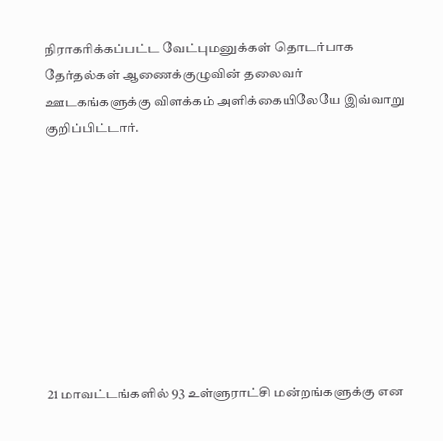நிராகரிக்கப்பட்ட வேட்புமனுக்கள் தொடர்பாக தேர்தல்கள் ஆணைக்குழுவின் தலைவர்  ஊடகங்களுக்கு விளக்கம் அளிக்கையிலேயே இவ்வாறு குறிப்பிட்டார்.









21 மாவட்டங்களில் 93 உள்ளுராட்சி மன்றங்களுக்கு என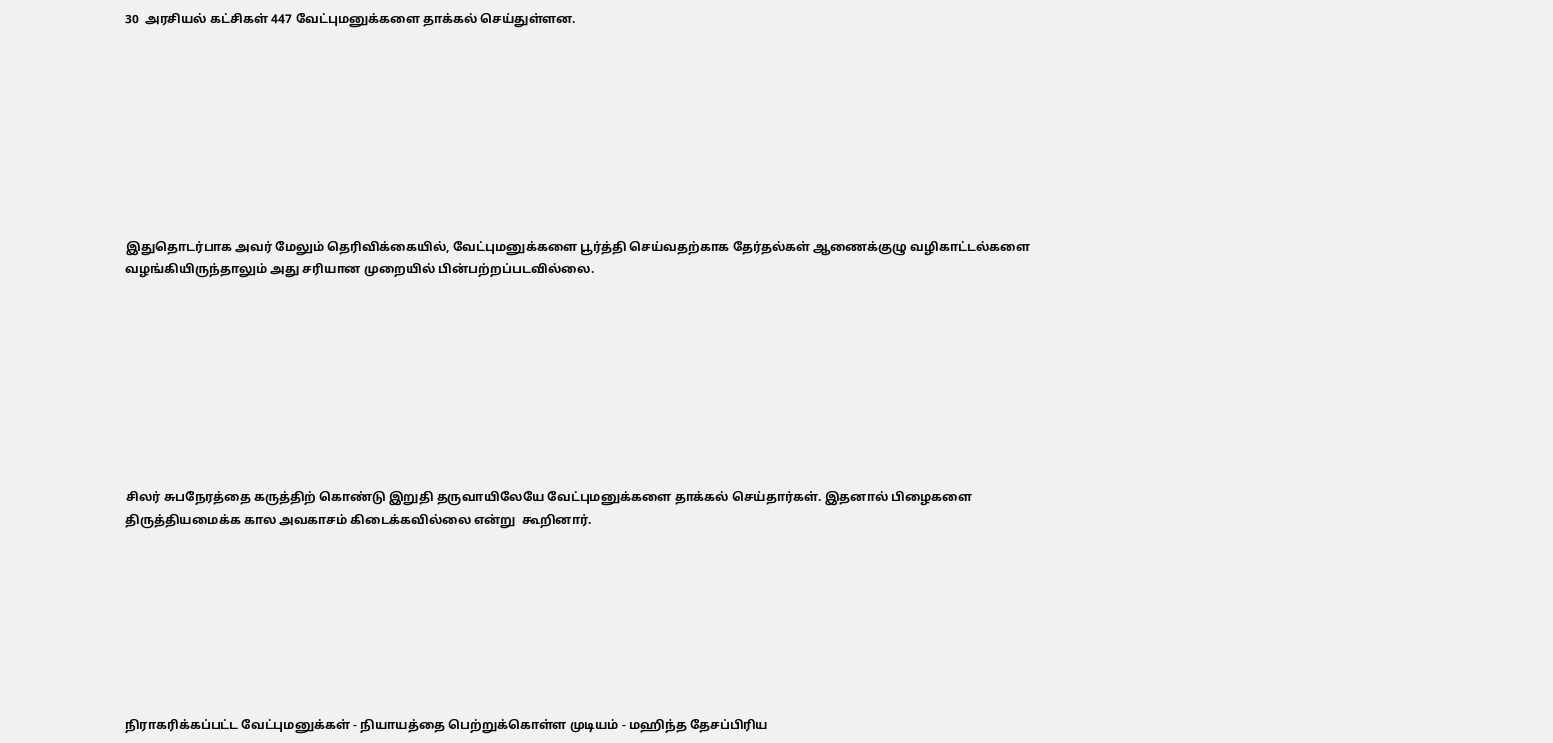30  அரசியல் கட்சிகள் 447 வேட்புமனுக்களை தாக்கல் செய்துள்ளன.









இதுதொடர்பாக அவர் மேலும் தெரிவிக்கையில், வேட்புமனுக்களை பூர்த்தி செய்வதற்காக தேர்தல்கள் ஆணைக்குழு வழிகாட்டல்களை வழங்கியிருந்தாலும் அது சரியான முறையில் பின்பற்றப்படவில்லை.









சிலர் சுபநேரத்தை கருத்திற் கொண்டு இறுதி தருவாயிலேயே வேட்புமனுக்களை தாக்கல் செய்தார்கள். இதனால் பிழைகளை திருத்தியமைக்க கால அவகாசம் கிடைக்கவில்லை என்று  கூறினார்.








நிராகரிக்கப்பட்ட வேட்புமனுக்கள் - நியாயத்தை பெற்றுக்கொள்ள முடியம் - மஹிந்த தேசப்பிரிய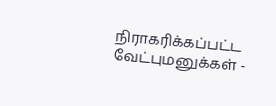நிராகரிக்கப்பட்ட வேட்புமனுக்கள் -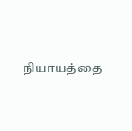நியாயத்தை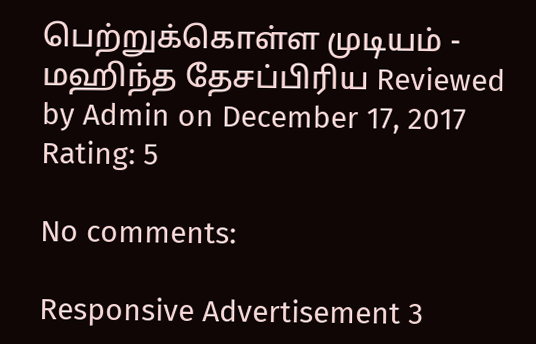பெற்றுக்கொள்ள முடியம் - மஹிந்த தேசப்பிரிய Reviewed by Admin on December 17, 2017 Rating: 5

No comments:

Responsive Advertisement 3